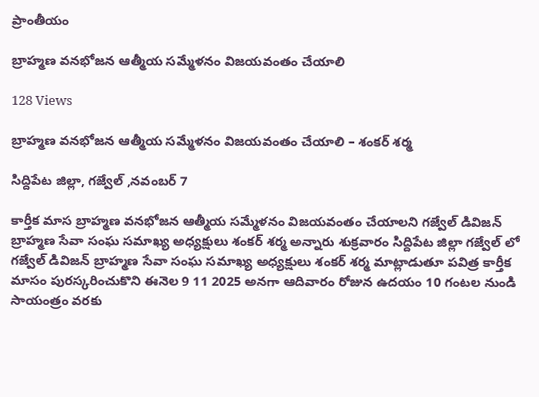ప్రాంతీయం

బ్రాహ్మణ వనభోజన ఆత్మీయ సమ్మేళనం విజయవంతం చేయాలి

128 Views

బ్రాహ్మణ వనభోజన ఆత్మీయ సమ్మేళనం విజయవంతం చేయాలి – శంకర్ శర్మ

సిద్దిపేట జిల్లా, గజ్వేల్ ,నవంబర్ 7

కార్తీక మాస బ్రాహ్మణ వనభోజన ఆత్మీయ సమ్మేళనం విజయవంతం చేయాలని గజ్వేల్ డివిజన్ బ్రాహ్మణ సేవా సంఘ సమాఖ్య అధ్యక్షులు శంకర్ శర్మ అన్నారు శుక్రవారం సిద్దిపేట జిల్లా గజ్వేల్ లో గజ్వేల్ డివిజన్ బ్రాహ్మణ సేవా సంఘ సమాఖ్య అధ్యక్షులు శంకర్ శర్మ మాట్లాడుతూ పవిత్ర కార్తీక మాసం పురస్కరించుకొని ఈనెల 9 11 2025 అనగా ఆదివారం రోజున ఉదయం 10 గంటల నుండి సాయంత్రం వరకు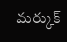మర్కుక్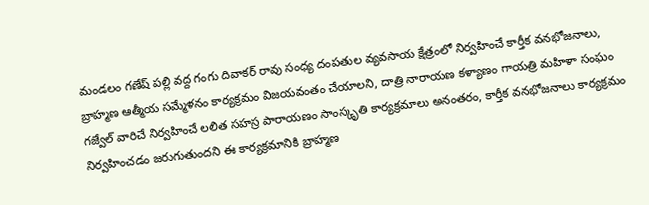మండలం గణేష్ పల్లి వద్ద గంగు దివాకర్ రావు సంధ్య దంపతుల వ్యవసాయ క్షేత్రంలో నిర్వహించే కార్తీక వనభోజనాలు, బ్రాహ్మణ ఆత్మీయ సమ్మేళనం కార్యక్రమం విజయవంతం చేయాలని, దాత్రి నారాయణ కళ్యాణం గాయత్రి మహిళా సంఘం గజ్వేల్ వారిచే నిర్వహించే లలిత సహస్ర పారాయణం సాంస్కృతి కార్యక్రమాలు అనంతరం, కార్తీక వనభోజనాలు కార్యక్రమం నిర్వహించడం జరుగుతుందని ఈ కార్యక్రమానికి బ్రాహ్మణ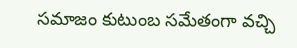సమాజం కుటుంబ సమేతంగా వచ్చి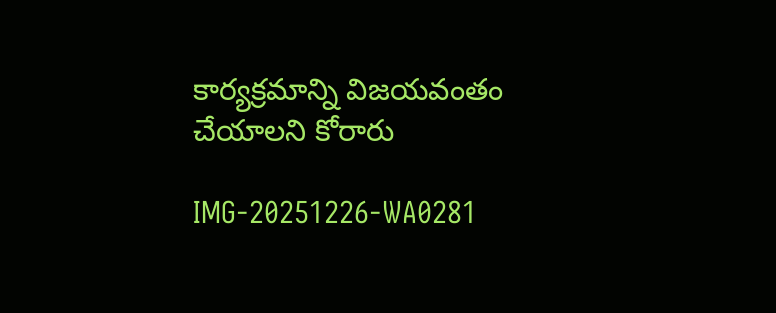కార్యక్రమాన్ని విజయవంతం చేయాలని కోరారు

IMG-20251226-WA0281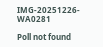IMG-20251226-WA0281

Poll not found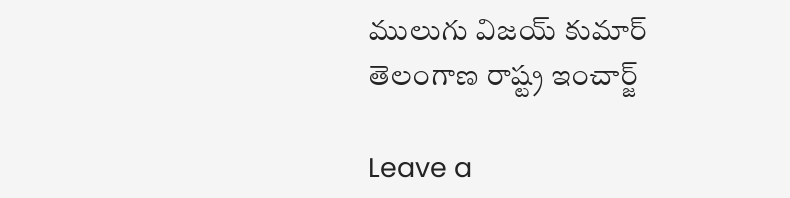ములుగు విజయ్ కుమార్ తెలంగాణ రాష్ట్ర ఇంచార్జ్

Leave a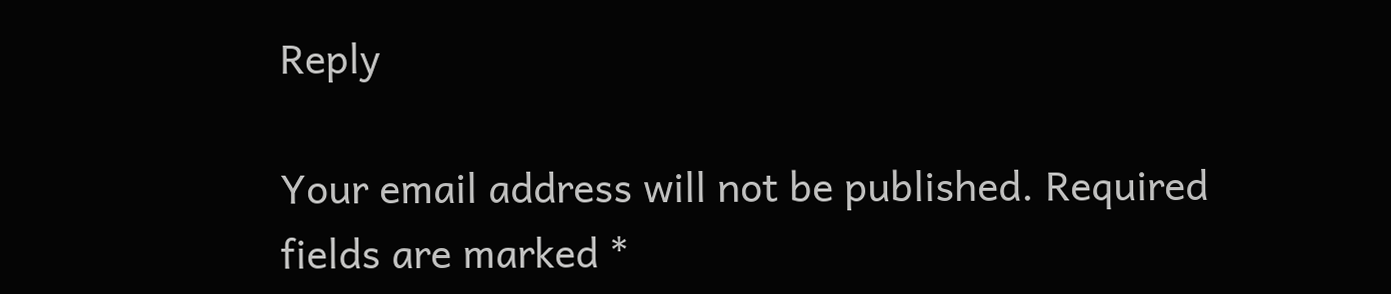Reply

Your email address will not be published. Required fields are marked *